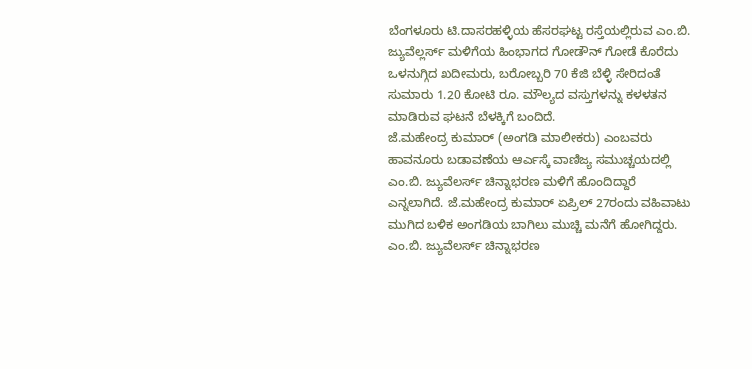ಬೆಂಗಳೂರು ಟಿ.ದಾಸರಹಳ್ಳಿಯ ಹೆಸರಘಟ್ಟ ರಸ್ತೆಯಲ್ಲಿರುವ ಎಂ.ಬಿ. ಜ್ಯುವೆಲ್ಲರ್ಸ್ ಮಳಿಗೆಯ ಹಿಂಭಾಗದ ಗೋಡೌನ್ ಗೋಡೆ ಕೊರೆದು ಒಳನುಗ್ಗಿದ ಖದೀಮರು, ಬರೋಬ್ಬರಿ 70 ಕೆಜಿ ಬೆಳ್ಳಿ ಸೇರಿದಂತೆ ಸುಮಾರು 1.20 ಕೋಟಿ ರೂ. ಮೌಲ್ಯದ ವಸ್ತುಗಳನ್ನು ಕಳಳತನ ಮಾಡಿರುವ ಘಟನೆ ಬೆಳಕ್ಕಿಗೆ ಬಂದಿದೆ.
ಜೆ.ಮಹೇಂದ್ರ ಕುಮಾರ್ (ಅಂಗಡಿ ಮಾಲೀಕರು) ಎಂಬವರು ಹಾವನೂರು ಬಡಾವಣೆಯ ಆರ್ಎಸ್ಕೆ ವಾಣಿಜ್ಯ ಸಮುಚ್ಚಯದಲ್ಲಿ ಎಂ.ಬಿ. ಜ್ಯುವೆಲರ್ಸ್ ಚಿನ್ನಾಭರಣ ಮಳಿಗೆ ಹೊಂದಿದ್ದಾರೆ ಎನ್ನಲಾಗಿದೆ. ಜೆ.ಮಹೇಂದ್ರ ಕುಮಾರ್ ಏಪ್ರಿಲ್ 27ರಂದು ವಹಿವಾಟು ಮುಗಿದ ಬಳಿಕ ಅಂಗಡಿಯ ಬಾಗಿಲು ಮುಚ್ಚಿ ಮನೆಗೆ ಹೋಗಿದ್ದರು. ಎಂ.ಬಿ. ಜ್ಯುವೆಲರ್ಸ್ ಚಿನ್ನಾಭರಣ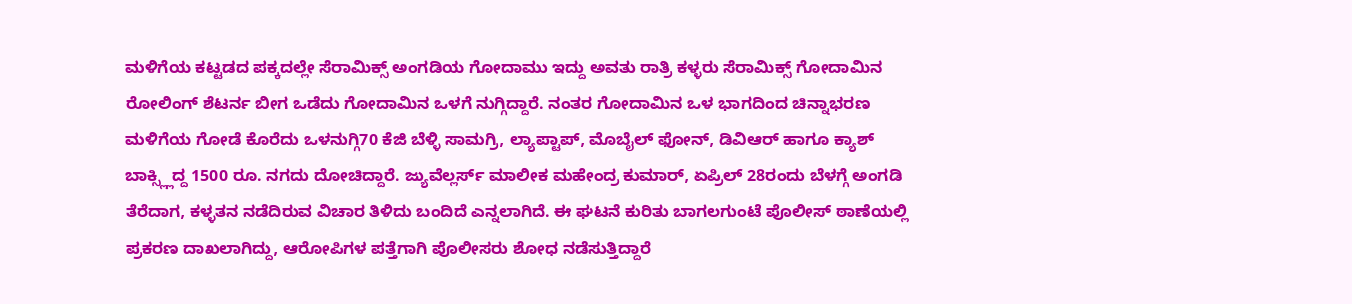ಮಳಿಗೆಯ ಕಟ್ಟಡದ ಪಕ್ಕದಲ್ಲೇ ಸೆರಾಮಿಕ್ಸ್ ಅಂಗಡಿಯ ಗೋದಾಮು ಇದ್ದು ಅವತು ರಾತ್ರಿ ಕಳ್ಳರು ಸೆರಾಮಿಕ್ಸ್ ಗೋದಾಮಿನ ರೋಲಿಂಗ್ ಶೆಟರ್ನ ಬೀಗ ಒಡೆದು ಗೋದಾಮಿನ ಒಳಗೆ ನುಗ್ಗಿದ್ದಾರೆ. ನಂತರ ಗೋದಾಮಿನ ಒಳ ಭಾಗದಿಂದ ಚಿನ್ನಾಭರಣ ಮಳಿಗೆಯ ಗೋಡೆ ಕೊರೆದು ಒಳನುಗ್ಗಿ70 ಕೆಜಿ ಬೆಳ್ಳಿ ಸಾಮಗ್ರಿ, ಲ್ಯಾಪ್ಟಾಪ್, ಮೊಬೈಲ್ ಫೋನ್, ಡಿವಿಆರ್ ಹಾಗೂ ಕ್ಯಾಶ್ ಬಾಕ್ಸ್ಲ್ಲಿದ್ದ 1500 ರೂ. ನಗದು ದೋಚಿದ್ದಾರೆ. ಜ್ಯುವೆಲ್ಲರ್ಸ್ ಮಾಲೀಕ ಮಹೇಂದ್ರ ಕುಮಾರ್, ಏಪ್ರಿಲ್ 28ರಂದು ಬೆಳಗ್ಗೆ ಅಂಗಡಿ ತೆರೆದಾಗ, ಕಳ್ಳತನ ನಡೆದಿರುವ ವಿಚಾರ ತಿಳಿದು ಬಂದಿದೆ ಎನ್ನಲಾಗಿದೆ. ಈ ಘಟನೆ ಕುರಿತು ಬಾಗಲಗುಂಟೆ ಪೊಲೀಸ್ ಠಾಣೆಯಲ್ಲಿ ಪ್ರಕರಣ ದಾಖಲಾಗಿದ್ದು, ಆರೋಪಿಗಳ ಪತ್ತೆಗಾಗಿ ಪೊಲೀಸರು ಶೋಧ ನಡೆಸುತ್ತಿದ್ದಾರೆ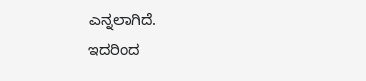ಎನ್ನಲಾಗಿದೆ.
ಇದರಿಂದ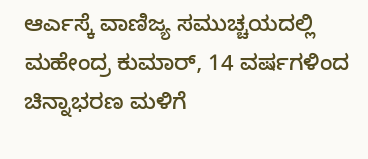ಆರ್ಎಸ್ಕೆ ವಾಣಿಜ್ಯ ಸಮುಚ್ಚಯದಲ್ಲಿ ಮಹೇಂದ್ರ ಕುಮಾರ್, 14 ವರ್ಷಗಳಿಂದ ಚಿನ್ನಾಭರಣ ಮಳಿಗೆ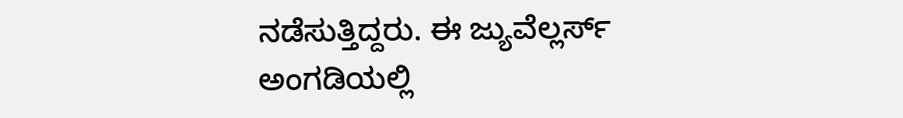ನಡೆಸುತ್ತಿದ್ದರು. ಈ ಜ್ಯುವೆಲ್ಲರ್ಸ್ ಅಂಗಡಿಯಲ್ಲಿ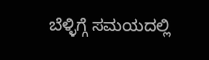ಬೆಳ್ಳಿಗ್ಗೆ ಸಮಯದಲ್ಲಿ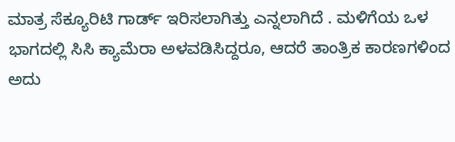ಮಾತ್ರ ಸೆಕ್ಯೂರಿಟಿ ಗಾರ್ಡ್ ಇರಿಸಲಾಗಿತ್ತು ಎನ್ನಲಾಗಿದೆ . ಮಳಿಗೆಯ ಒಳ ಭಾಗದಲ್ಲಿ ಸಿಸಿ ಕ್ಯಾಮೆರಾ ಅಳವಡಿಸಿದ್ದರೂ, ಆದರೆ ತಾಂತ್ರಿಕ ಕಾರಣಗಳಿಂದ ಅದು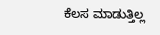ಕೆಲಸ ಮಾಡುತ್ತಿಲ್ಲ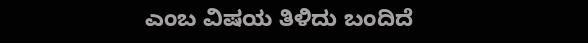ಎಂಬ ವಿಷಯ ತಿಳಿದು ಬಂದಿದೆ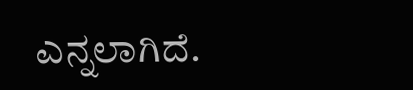ಎನ್ನಲಾಗಿದೆ.